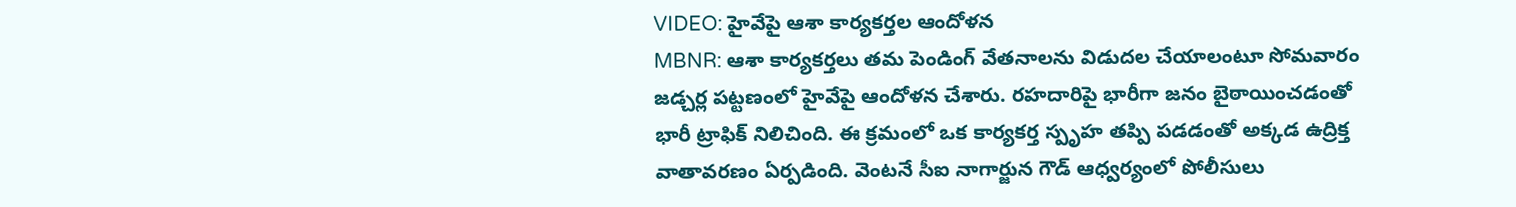VIDEO: హైవేపై ఆశా కార్యకర్తల ఆందోళన
MBNR: ఆశా కార్యకర్తలు తమ పెండింగ్ వేతనాలను విడుదల చేయాలంటూ సోమవారం జడ్చర్ల పట్టణంలో హైవేపై ఆందోళన చేశారు. రహదారిపై భారీగా జనం బైఠాయించడంతో భారీ ట్రాఫిక్ నిలిచింది. ఈ క్రమంలో ఒక కార్యకర్త స్పృహ తప్పి పడడంతో అక్కడ ఉద్రిక్త వాతావరణం ఏర్పడింది. వెంటనే సీఐ నాగార్జున గౌడ్ ఆధ్వర్యంలో పోలీసులు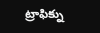ట్రాఫిక్ను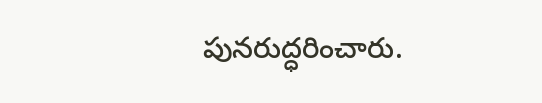పునరుద్ధరించారు.